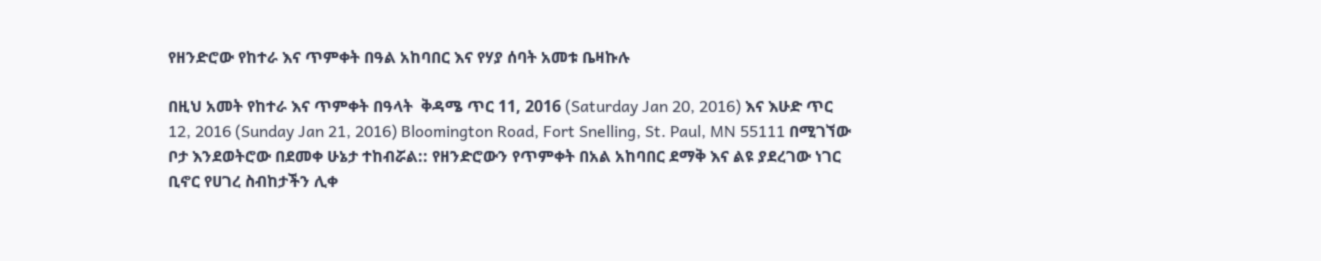የዘንድሮው የከተራ እና ጥምቀት በዓል አከባበር እና የሃያ ሰባት አመቱ ቤዛኩሉ

በዚህ አመት የከተራ እና ጥምቀት በዓላት  ቅዳሜ ጥር 11, 2016 (Saturday Jan 20, 2016) እና እሁድ ጥር 12, 2016 (Sunday Jan 21, 2016) Bloomington Road, Fort Snelling, St. Paul, MN 55111 በሚገኘው ቦታ እንደወትሮው በደመቀ ሁኔታ ተከብሯል:: የዘንድሮውን የጥምቀት በአል አከባበር ደማቅ እና ልዩ ያደረገው ነገር ቢኖር የሀገረ ስብከታችን ሊቀ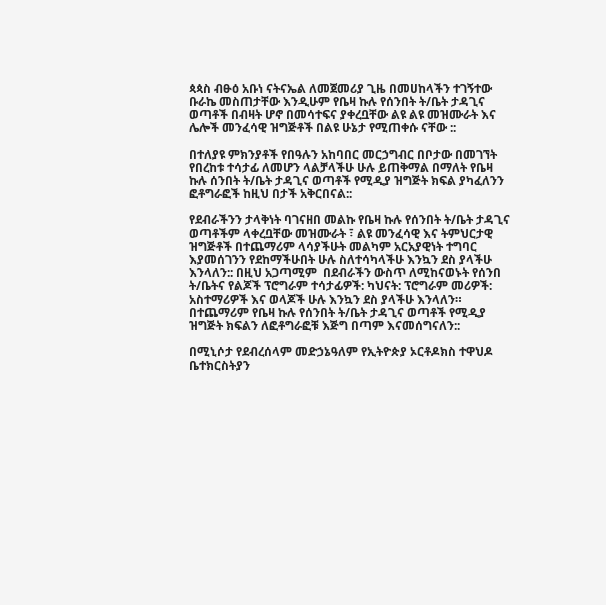ጳጳስ ብፁዕ አቡነ ናትናኤል ለመጀመሪያ ጊዜ በመሀከላችን ተገኝተው ቡራኬ መስጠታቸው እንዲሁም የቤዛ ኩሉ የሰንበት ት/ቤት ታዳጊና ወጣቶች በብዛት ሆኖ በመሳተፍና ያቀረቧቸው ልዩ ልዩ መዝሙራት እና ሌሎች መንፈሳዊ ዝግጅቶች በልዩ ሁኔታ የሚጠቀሱ ናቸው ::

በተለያዩ ምክንያቶች የበዓሉን አከባበር መርኃግብር በቦታው በመገኘት የበረከቱ ተሳታፊ ለመሆን ላልቻላችሁ ሁሉ ይጠቅማል በማለት የቤዛ ኩሉ ሰንበት ት/ቤት ታዳጊና ወጣቶች የሚዲያ ዝግጅት ክፍል ያካፈለንን ፎቶግራፎች ከዚህ በታች አቅርበናል::

የደብራችንን ታላቅነት ባገናዘበ መልኩ የቤዛ ኩሉ የሰንበት ት/ቤት ታዳጊና ወጣቶችም ላቀረቧቸው መዝሙራት ፣ ልዩ መንፈሳዊ እና ትምህርታዊ ዝግጅቶች በተጨማሪም ላሳያችሁት መልካም አርአያዊነት ተግባር እያመሰገንን የደከማችሁበት ሁሉ ስለተሳካላችሁ እንኳን ደስ ያላችሁ እንላለን:: በዚህ አጋጣሚም  በደብራችን ውስጥ ለሚከናወኑት የሰንበ ት/ቤትና የልጆች ፕሮግራም ተሳታፊዎች: ካህናት: ፕሮግራም መሪዎች: አስተማሪዎች እና ወላጆች ሁሉ እንኳን ደስ ያላችሁ እንላለን። በተጨማሪም የቤዛ ኩሉ የሰንበት ት/ቤት ታዳጊና ወጣቶች የሚዲያ ዝግጅት ክፍልን ለፎቶግራፎቹ እጅግ በጣም እናመሰግናለን::

በሚኒሶታ የደብረሰላም መድኃኔዓለም የኢትዮጵያ ኦርቶዶክስ ተዋህዶ ቤተክርስትያን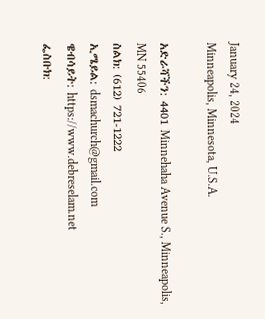January 24, 2024
Minneapolis, Minnesota, U.S.A.

አድራሻችን: 4401 Minnehaha Avenue S., Minneapolis, MN 55406
ስልክ: (612) 721-1222
ኢሜይል: dsmachurch@gmail.com
ዌብሳይት: https://www.debreselam.net
ፌስቡክ: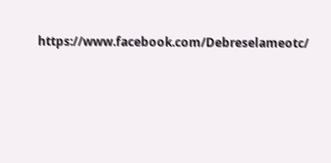https://www.facebook.com/Debreselameotc/